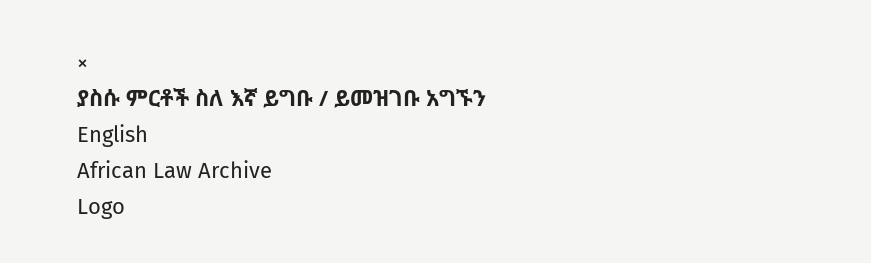×
ያስሱ ምርቶች ስለ እኛ ይግቡ / ይመዝገቡ አግኙን English
African Law Archive
Logo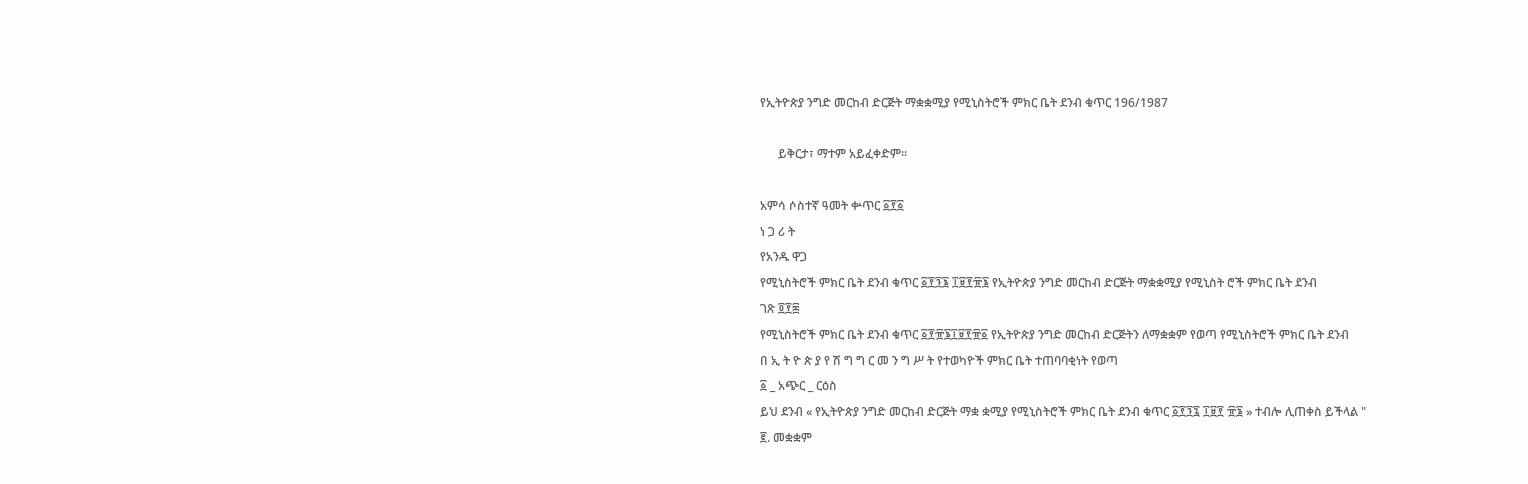የኢትዮጵያ ንግድ መርከብ ድርጅት ማቋቋሚያ የሚኒስትሮች ምክር ቤት ደንብ ቁጥር 196/1987

      ይቅርታ፣ ማተም አይፈቀድም።

አምሳ ሶስተኛ ዓመት ቍጥር ፩፻፩
ነ ጋ ሪ ት
የአንዱ ዋጋ
የሚኒስትሮች ምክር ቤት ደንብ ቁጥር ፩፻፺፮ ፲፱፻፹፮ የኢትዮጵያ ንግድ መርከብ ድርጅት ማቋቋሚያ የሚኒስት ሮች ምክር ቤት ደንብ
ገጽ ፬፻፷
የሚኒስትሮች ምክር ቤት ደንብ ቁጥር ፩፻፹፮፲፱፻፹፩ የኢትዮጵያ ንግድ መርከብ ድርጅትን ለማቋቋም የወጣ የሚኒስትሮች ምክር ቤት ደንብ
በ ኢ ት ዮ ጵ ያ የ ሽ ግ ግ ር መ ን ግ ሥ ት የተወካዮች ምክር ቤት ተጠባባቂነት የወጣ
፩ _ አጭር _ ርዕስ
ይህ ደንብ « የኢትዮጵያ ንግድ መርከብ ድርጅት ማቋ ቋሚያ የሚኒስትሮች ምክር ቤት ደንብ ቁጥር ፩፻፺፯ ፲፱፻ ፹፮ » ተብሎ ሊጠቀስ ይችላል "
፪. መቋቋም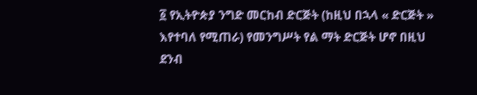፩ የኢትዮጵያ ንግድ መርከብ ድርጅት (ከዚህ በኋላ « ድርጅት » እየተባለ የሚጠራ) የመንግሥት የል ማት ድርጅት ሆኖ በዚህ ደንብ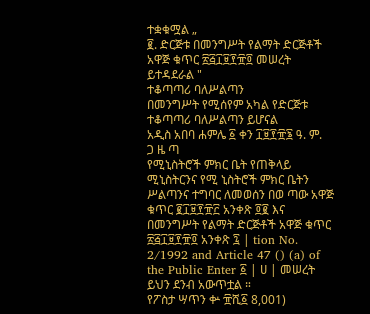ተቋቁሟል „
፪. ድርጅቱ በመንግሥት የልማት ድርጅቶች አዋጅ ቁጥር ፳፭፲፱፻፹፬ መሠረት ይተዳደራል "
ተቆጣጣሪ ባለሥልጣን
በመንግሥት የሚሰየም አካል የድርጅቱ ተቆጣጣሪ ባለሥልጣን ይሆናል
አዲስ አበባ ሐምሌ ፩ ቀን ፲፱፻፹፮ ዓ. ም.
ጋ ዜ ጣ
የሚኒስትሮች ምክር ቤት የጠቅላይ ሚኒስትርንና የሚ ኒስትሮች ምክር ቤትን ሥልጣንና ተግባር ለመወሰን በወ ጣው አዋጅ ቁጥር ፪፲፱፻፹፫ አንቀጽ ፬፪ እና በመንግሥት የልማት ድርጅቶች አዋጅ ቁጥር ፳፭፲፱፻፹፬ አንቀጽ ፯ | tion No. 2/1992 and Article 47 () (a) of the Public Enter ፩ | ሀ | መሠረት ይህን ደንብ አውጥቷል ።
የፖስታ ሣጥን ቍ ፹ሺ፩ 8,001)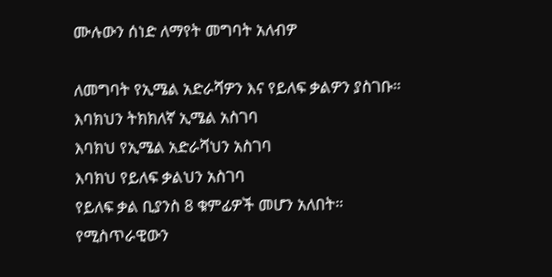ሙሉውን ሰነድ ለማየት መግባት አለብዎ

ለመግባት የኢሜል አድራሻዎን እና የይለፍ ቃልዎን ያስገቡ።
እባክህን ትክክለኛ ኢሜል አስገባ
እባክህ የኢሜል አድራሻህን አስገባ
እባክህ የይለፍ ቃልህን አስገባ
የይለፍ ቃል ቢያንስ 8 ቁምፊዎች መሆን አለበት።
የሚስጥራዊውን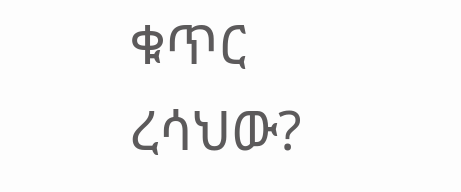ቁጥር ረሳህው?